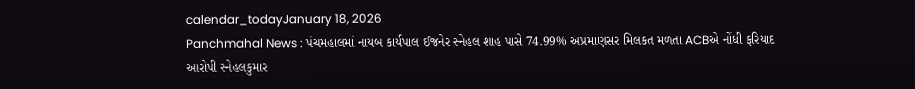calendar_todayJanuary 18, 2026
Panchmahal News : પંચમહાલમાં નાયબ કાર્યપાલ ઈજનેર સ્નેહલ શાહ પાસે 74.99% અપ્રમાણસર મિલકત મળતા ACBએ નોંધી ફરિયાદ
આરોપી સ્નેહલકુમાર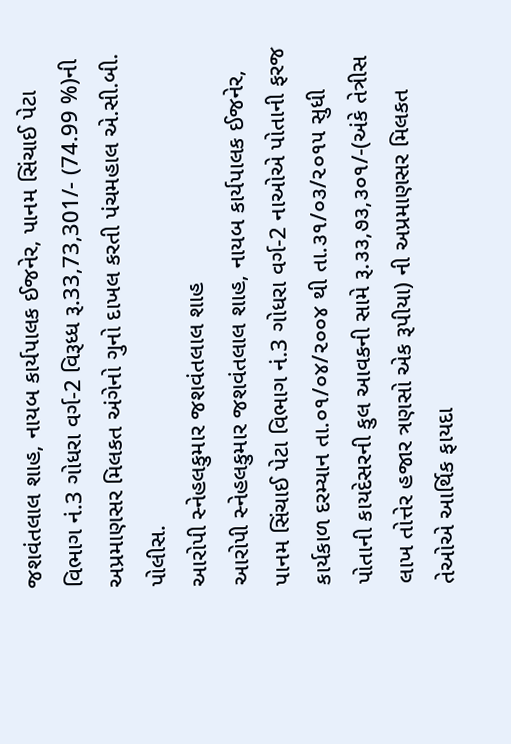જશવંતલાલ શાહ, નાયબ કાર્યપાલક ઈજનેર, પાનમ સિંચાઈ પેટા વિભાગ નં.3 ગોધરા વર્ગ-2 વિરૂધ્ધ રૂ.33,73,301/- (74.99 %)ની અપ્રમાણસર મિલકત અંગેનો ગુનો દાખલ કરતી પંચમહાલ એ.સી.બી. પોલીસ.
આરોપી સ્નેહલકુમાર જશવંતલાલ શાહ
આરોપી સ્નેહલકુમાર જશવંતલાલ શાહ, નાયબ કાર્યપાલક ઈજનેર, પાનમ સિંચાઈ પેટા વિભાગ નં.3 ગોધરા વર્ગ-2 નાઓએ પોતાની ફરજ કાર્યકાળ દરમ્યાન તા.૦૧/૦૪/૨૦૦૪ થી તા.૩૧/૦૩/૨૦૧૫ સુધી પોતાની કાયદેસરની કુલ આવકની સામે રૂ.૩૩,૭૩,૩૦૧/-(અંકે તેત્રીસ લાખ તોત્તેર હજાર ત્રણસો એક રૂપીયા) ની અપ્રમાણસર મિલકત તેઓએ આર્થિક ફાયદા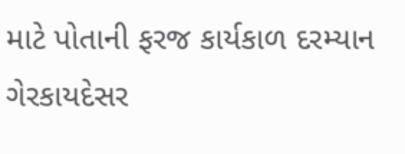માટે પોતાની ફરજ કાર્યકાળ દરમ્યાન ગેરકાયદેસર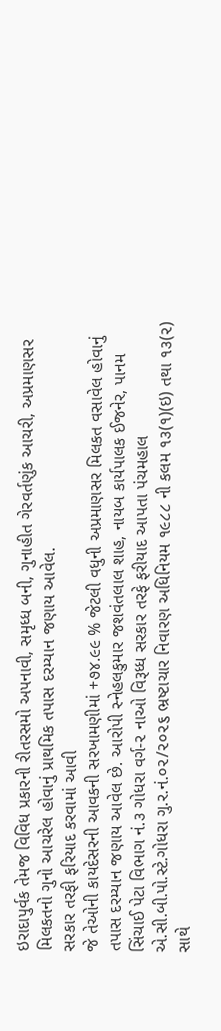ઇરાદાપુર્વક તેમજ વિવિધ પ્રકારની રીતરસમો અપનાવી, સમૃધ્ધ બની, ગુનાહીત ગેરવર્તણુંક આચરી, અપ્રમાણસર મિલકતનો ગુનો આચરેલ હોવાનું પ્રાથમિક તપાસ દરમ્યાન જણાય આવેલ.
સરકાર તરફી ફરિયાદ કરવામાં આવી
જે તેઓની કાયદેસરની આવકની સરખામણીમાં +૭૪.૯૯ % જેટલી વધુની અપ્રમાણસર મિલકત વસાવેલ હોવાનું તપાસ દરમ્યાન જણાય આવેલ છે. આરોપી સ્નેહલકુમાર જશવંતલાલ શાહ, નાયબ કાર્યપાલક ઈજનેર, પાનમ સિંચાઈ પેટા વિભાગ નં.૩ ગોધરા વર્ગ-૨ નાઓ વિરૂધ્ધ સરકાર તરફે ફરીયાદ આપતા પંચમહાલ એ.સી.બી.પો.સ્ટે.ગોધરા ગુ.ર.નં.૦૨/૨૦૨૬ ભ્રષ્ટાચાર નિવારણ અધિનિયમ ૧૯૮૮ ની કલમ ૧૩(૧)(ઇ) તથા ૧૩(૨) સાથે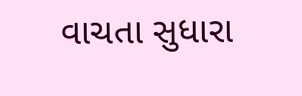વાચતા સુધારા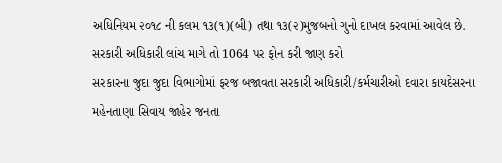અધિનિયમ ૨૦૧૮ ની કલમ ૧૩(૧)(બી) તથા ૧૩(૨)મુજબનો ગુનો દાખલ કરવામાં આવેલ છે.
સરકારી અધિકારી લાંચ માગે તો 1064 પર ફોન કરી જાણ કરો
સરકારના જુદા જુદા વિભાગોમાં ફરજ બજાવતા સરકારી અધિકારી/કર્મચારીઓ દવારા કાયદેસરના મહેનતાણા સિવાય જાહેર જનતા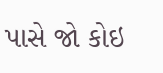પાસે જો કોઇ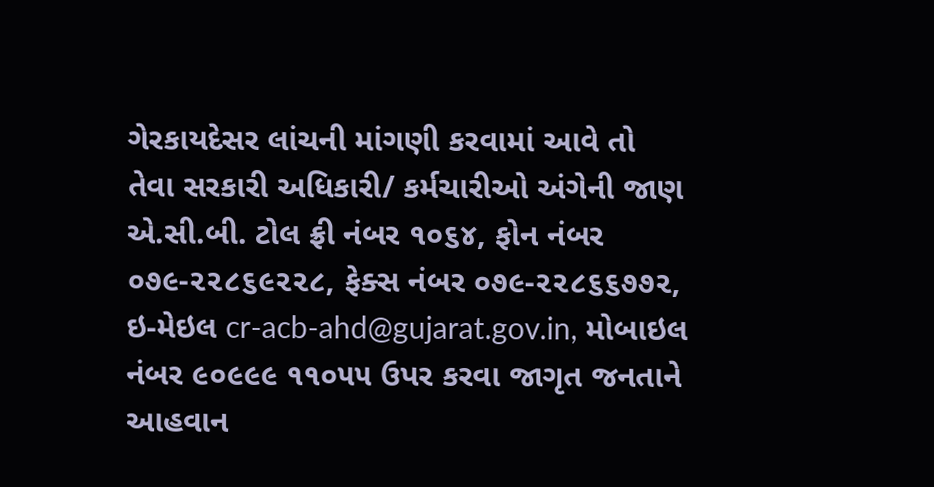ગેરકાયદેસર લાંચની માંગણી કરવામાં આવે તો તેવા સરકારી અધિકારી/ કર્મચારીઓ અંગેની જાણ એ.સી.બી. ટોલ ફ્રી નંબર ૧૦૬૪, ફોન નંબર ૦૭૯-૨૨૮૬૯૨૨૮, ફેક્સ નંબર ૦૭૯-૨૨૮૬૬૭૭૨, ઇ-મેઇલ cr-acb-ahd@gujarat.gov.in, મોબાઇલ નંબર ૯૦૯૯૯ ૧૧૦૫૫ ઉપર કરવા જાગૃત જનતાને આહવાન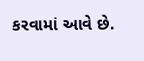કરવામાં આવે છે.